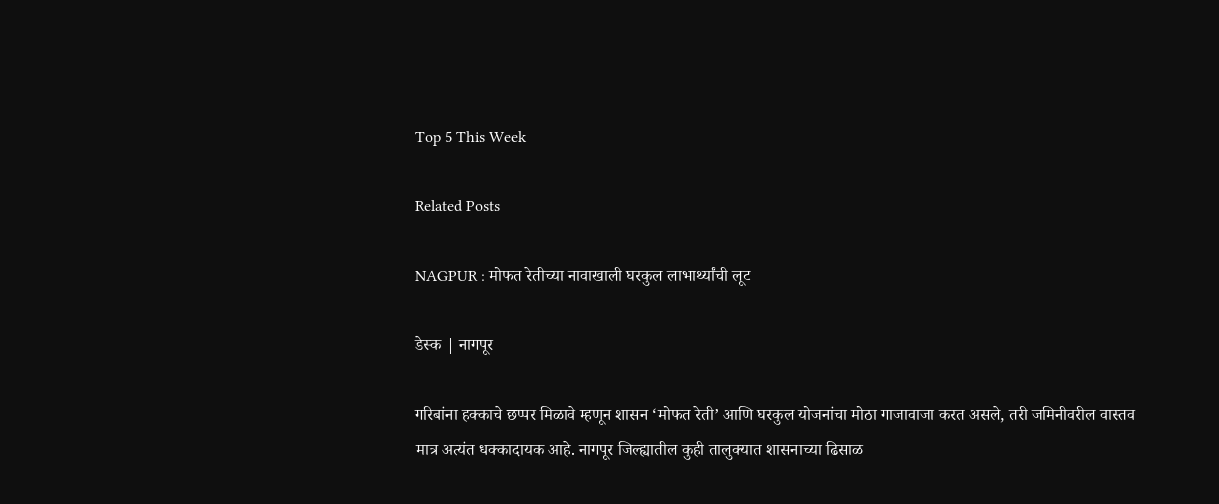Top 5 This Week

Related Posts

NAGPUR : मोफत रेतीच्या नावाखाली घरकुल लाभार्थ्यांची लूट

डेस्क | नागपूर

गरिबांना हक्काचे छप्पर मिळावे म्हणून शासन ‘मोफत रेती’ आणि घरकुल योजनांचा मोठा गाजावाजा करत असले, तरी जमिनीवरील वास्तव मात्र अत्यंत धक्कादायक आहे. नागपूर जिल्ह्यातील कुही तालुक्यात शासनाच्या ढिसाळ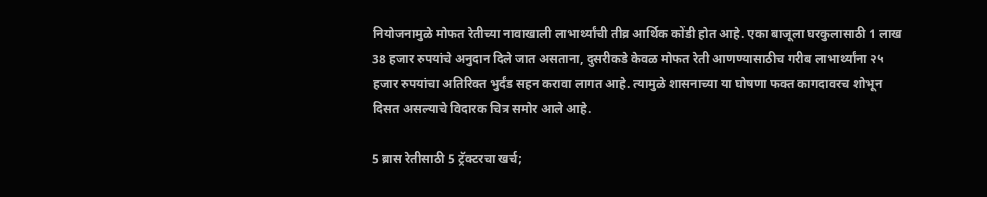नियोजनामुळे मोफत रेतीच्या नावाखाली लाभार्थ्यांची तीव्र आर्थिक कोंडी होत आहे. एका बाजूला घरकुलासाठी 1 लाख 38 हजार रुपयांचे अनुदान दिले जात असताना, दुसरीकडे केवळ मोफत रेती आणण्यासाठीच गरीब लाभार्थ्यांना २५ हजार रुपयांचा अतिरिक्त भुर्दंड सहन करावा लागत आहे. त्यामुळे शासनाच्या या घोषणा फक्त कागदावरच शोभून दिसत असल्याचे विदारक चित्र समोर आले आहे.

5 ब्रास रेतीसाठी 5 ट्रॅक्टरचा खर्च;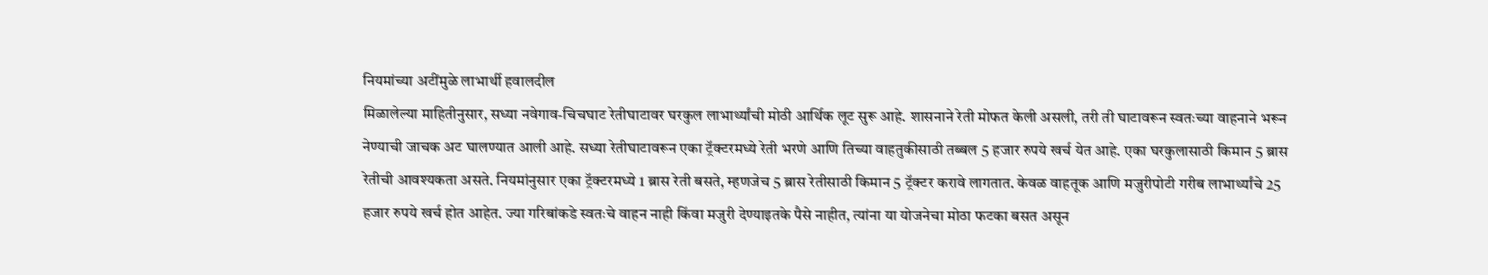नियमांच्या अटींमुळे लाभार्थी हवालदील
मिळालेल्या माहितीनुसार, सध्या नवेगाव-चिचघाट रेतीघाटावर घरकुल लाभार्थ्यांची मोठी आर्थिक लूट सुरू आहे. शासनाने रेती मोफत केली असली, तरी ती घाटावरून स्वतःच्या वाहनाने भरून नेण्याची जाचक अट घालण्यात आली आहे. सध्या रेतीघाटावरून एका ट्रॅक्टरमध्ये रेती भरणे आणि तिच्या वाहतुकीसाठी तब्बल 5 हजार रुपये खर्च येत आहे. एका घरकुलासाठी किमान 5 ब्रास रेतीची आवश्यकता असते. नियमांनुसार एका ट्रॅक्टरमध्ये 1 ब्रास रेती बसते, म्हणजेच 5 ब्रास रेतीसाठी किमान 5 ट्रॅक्टर करावे लागतात. केवळ वाहतूक आणि मजुरीपोटी गरीब लाभार्थ्यांचे 25 हजार रुपये खर्च होत आहेत. ज्या गरिबांकडे स्वतःचे वाहन नाही किंवा मजुरी देण्याइतके पैसे नाहीत, त्यांना या योजनेचा मोठा फटका बसत असून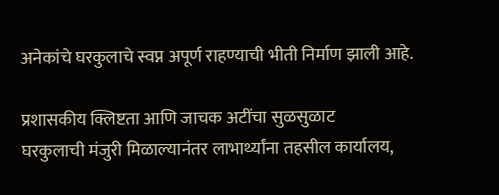अनेकांचे घरकुलाचे स्वप्न अपूर्ण राहण्याची भीती निर्माण झाली आहे.

प्रशासकीय क्लिष्टता आणि जाचक अटींचा सुळसुळाट
घरकुलाची मंजुरी मिळाल्यानंतर लाभार्थ्यांना तहसील कार्यालय,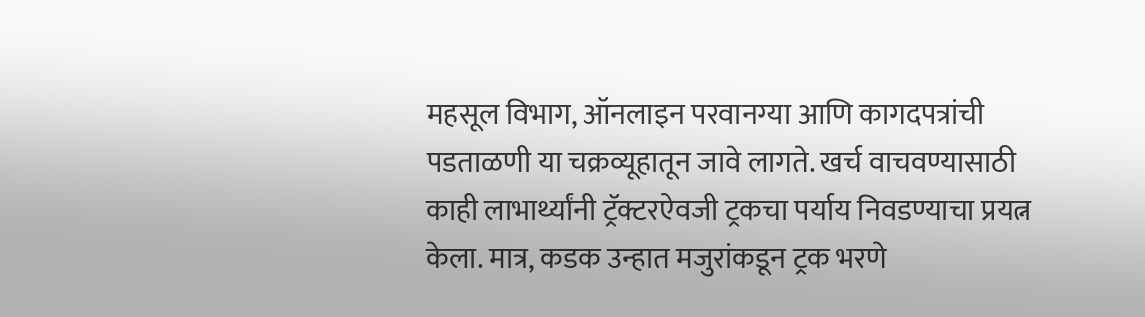महसूल विभाग, ऑनलाइन परवानग्या आणि कागदपत्रांची पडताळणी या चक्रव्यूहातून जावे लागते. खर्च वाचवण्यासाठी काही लाभार्थ्यांनी ट्रॅक्टरऐवजी ट्रकचा पर्याय निवडण्याचा प्रयत्न केला. मात्र, कडक उन्हात मजुरांकडून ट्रक भरणे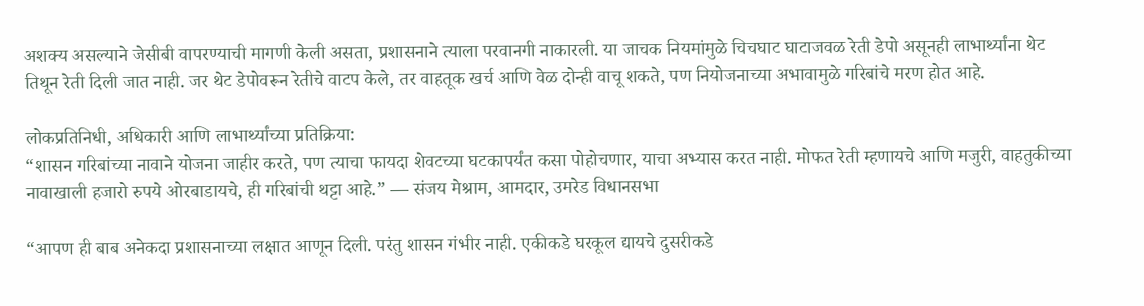अशक्य असल्याने जेसीबी वापरण्याची मागणी केली असता, प्रशासनाने त्याला परवानगी नाकारली. या जाचक नियमांमुळे चिचघाट घाटाजवळ रेती डेपो असूनही लाभार्थ्यांना थेट तिथून रेती दिली जात नाही. जर थेट डेपोवरून रेतीचे वाटप केले, तर वाहतूक खर्च आणि वेळ दोन्ही वाचू शकते, पण नियोजनाच्या अभावामुळे गरिबांचे मरण होत आहे.

लोकप्रतिनिधी, अधिकारी आणि लाभार्थ्यांच्या प्रतिक्रिया:
“शासन गरिबांच्या नावाने योजना जाहीर करते, पण त्याचा फायदा शेवटच्या घटकापर्यंत कसा पोहोचणार, याचा अभ्यास करत नाही. मोफत रेती म्हणायचे आणि मजुरी, वाहतुकीच्या नावाखाली हजारो रुपये ओरबाडायचे, ही गरिबांची थट्टा आहे.” — संजय मेश्राम, आमदार, उमरेड विधानसभा

“आपण ही बाब अनेकदा प्रशासनाच्या लक्षात आणून दिली. परंतु शासन गंभीर नाही. एकीकडे घरकूल द्यायचे दुसरीकडे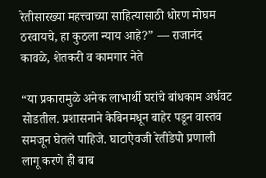रेतीसारख्या महत्त्वाच्या साहित्यासाठी धोरण मोघम ठरवायचे, हा कुठला न्याय आहे?” — राजानंद कावळे, शेतकरी व कामगार नेते

“या प्रकारामुळे अनेक लाभार्थी घरांचे बांधकाम अर्धवट सोडतील. प्रशासनाने केबिनमधून बाहेर पडून वास्तव समजून घेतले पाहिजे. घाटाऐवजी रेतीडेपो प्रणाली लागू करणे ही बाब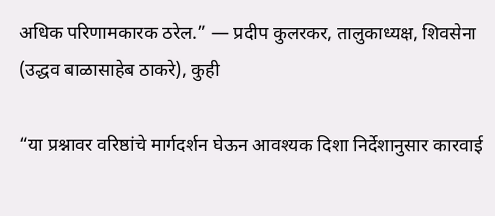अधिक परिणामकारक ठरेल.” — प्रदीप कुलरकर, तालुकाध्यक्ष, शिवसेना (उद्धव बाळासाहेब ठाकरे), कुही

“या प्रश्नावर वरिष्ठांचे मार्गदर्शन घेऊन आवश्यक दिशा निर्देशानुसार कारवाई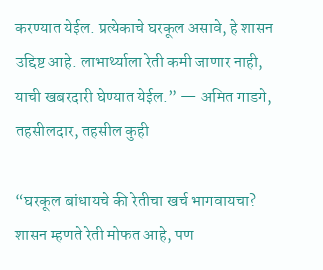करण्यात येईल. प्रत्येकाचे घरकूल असावे, हे शासन उद्दिष्ट आहे. लाभार्थ्याला रेती कमी जाणार नाही, याची खबरदारी घेण्यात येईल.” — अमित गाडगे, तहसीलदार, तहसील कुही

“घरकूल बांधायचे की रेतीचा खर्च भागवायचा? शासन म्हणते रेती मोफत आहे, पण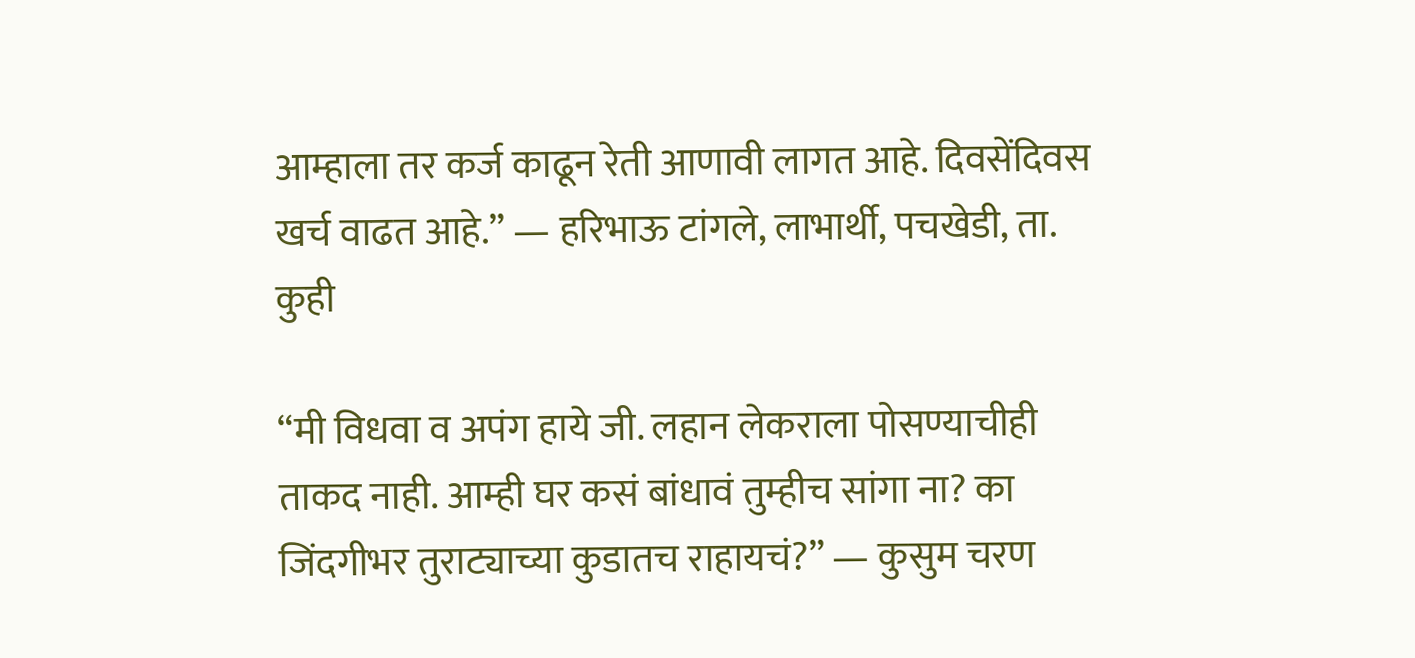आम्हाला तर कर्ज काढून रेती आणावी लागत आहे. दिवसेंदिवस खर्च वाढत आहे.” — हरिभाऊ टांगले, लाभार्थी, पचखेडी, ता. कुही

“मी विधवा व अपंग हाये जी. लहान लेकराला पोसण्याचीही ताकद नाही. आम्ही घर कसं बांधावं तुम्हीच सांगा ना? का जिंदगीभर तुराट्याच्या कुडातच राहायचं?” — कुसुम चरण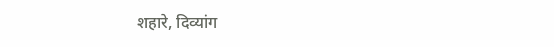शहारे, दिव्यांग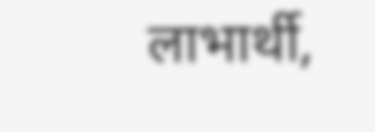लाभार्थी,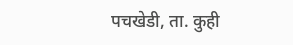पचखेडी, ता. कुही